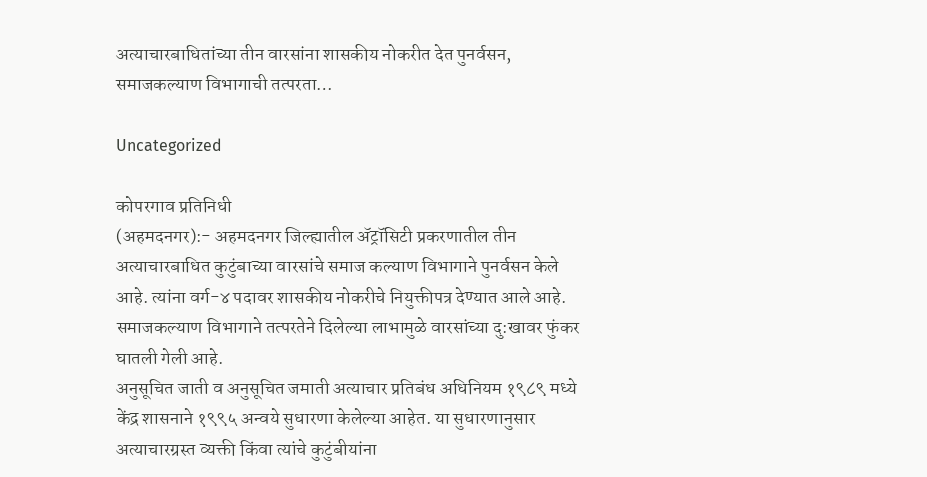अत्याचारबाधितांच्या तीन वारसांना शासकीय नोकरीत देत पुनर्वसन, समाजकल्याण विभागाची तत्परता…

Uncategorized

कोपरगाव प्रतिनिधी
(अहमदनगर):- अहमदनगर जिल्ह्यातील ॲट्रॉसिटी प्रकरणातील तीन अत्याचारबाधित कुटुंबाच्या वारसांचे समाज कल्याण विभागाने पुनर्वसन केले आहे. त्यांना वर्ग-४ पदावर शासकीय नोकरीचे नियुक्तीपत्र देण्यात आले आहे. समाजकल्याण विभागाने तत्परतेने दिलेल्या लाभामुळे वारसांच्या दु:खावर फुंकर घातली गेली आहे.
अनुसूचित जाती व अनुसूचित जमाती अत्याचार प्रतिबंध अधिनियम १९८९ मध्ये केंद्र शासनाने १९९५ अन्वये सुधारणा केलेल्या आहेत. या सुधारणानुसार अत्याचारग्रस्त व्यक्ती किंवा त्यांचे कुटुंबीयांना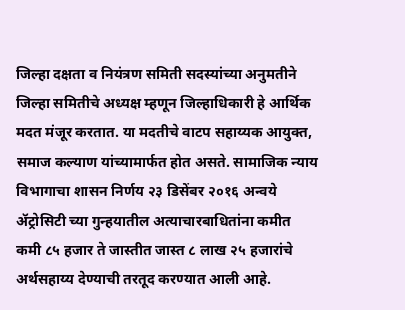जिल्हा दक्षता व नियंत्रण समिती सदस्यांच्या अनुमतीने जिल्हा समितीचे अध्यक्ष म्हणून जिल्हाधिकारी हे आर्थिक मदत मंजूर करतात. या मदतीचे वाटप सहाय्यक आयुक्त, समाज कल्याण यांच्यामार्फत होत असते. सामाजिक न्याय विभागाचा शासन निर्णय २३ डिसेंबर २०१६ अन्वये ॲट्रोसिटी च्या गुन्हयातील अत्याचारबाधितांना कमीत कमी ८५ हजार ते जास्तीत जास्त ८ लाख २५ हजारांचे अर्थसहाय्य देण्याची तरतूद करण्यात आली आहे.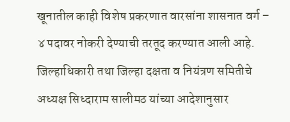खूनातील काही विशेष प्रकरणात वारसांना शासनात वर्ग – ४ पदावर नोकरी देण्याची तरतूद करण्यात आली आहे.
जिल्हाधिकारी तथा जिल्हा दक्षता व नियंत्रण समितीचे अध्यक्ष सिध्दाराम सालीमठ यांच्या आदेशानुसार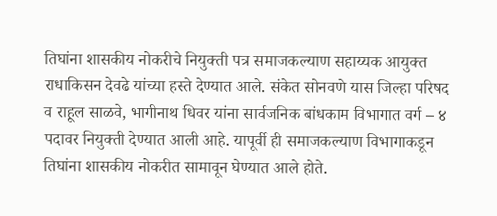तिघांना शासकीय नोकरीचे नियुक्ती पत्र समाजकल्याण सहाय्यक आयुक्त राधाकिसन देवढे यांच्या हस्ते देण्यात आले. संकेत सोनवणे यास जिल्हा परिषद व राहूल साळवे, भागीनाथ धिवर यांना सार्वजनिक बांधकाम विभागात वर्ग – ४ पदावर नियुक्ती देण्यात आली आहे. यापूर्वी ही समाजकल्याण विभागाकडून तिघांना शासकीय नोकरीत सामावून घेण्यात आले होते.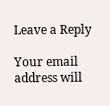Leave a Reply

Your email address will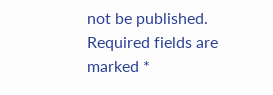not be published. Required fields are marked *